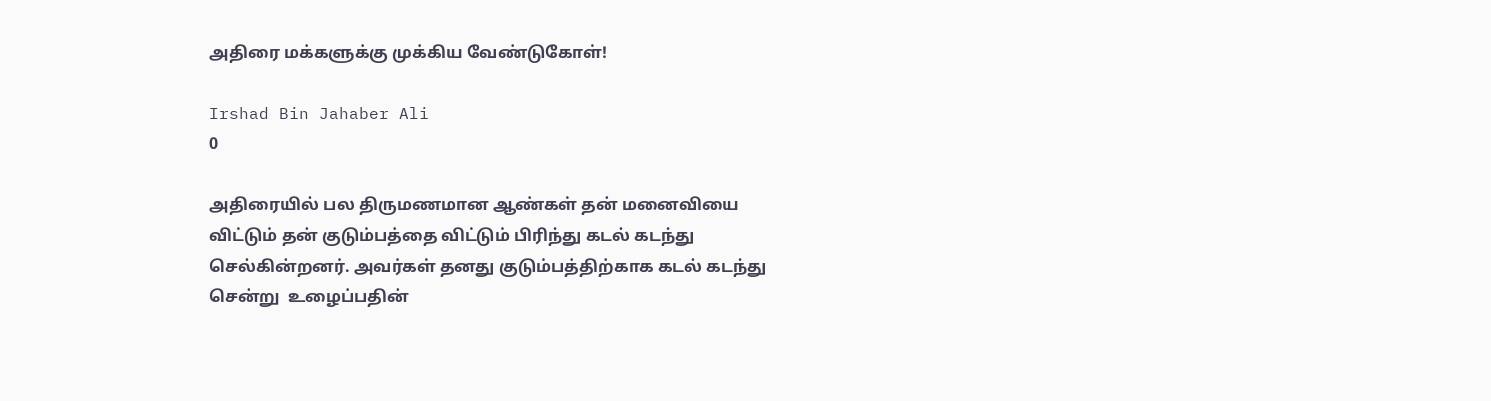அதிரை மக்களுக்கு முக்கிய வேண்டுகோள்!

Irshad Bin Jahaber Ali
0

அதிரையில் பல திருமணமான ஆண்கள் தன் மனைவியை விட்டும் தன் குடும்பத்தை விட்டும் பிரிந்து கடல் கடந்து செல்கின்றனர். அவர்கள் தனது குடும்பத்திற்காக கடல் கடந்து சென்று  உழைப்பதின்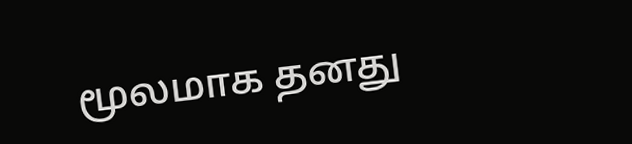மூலமாக தனது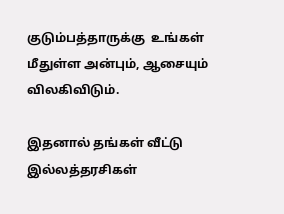குடும்பத்தாருக்கு  உங்கள் மீதுள்ள அன்பும், ஆசையும்  விலகிவிடும்.

இதனால் தங்கள் வீட்டு இல்லத்தரசிகள்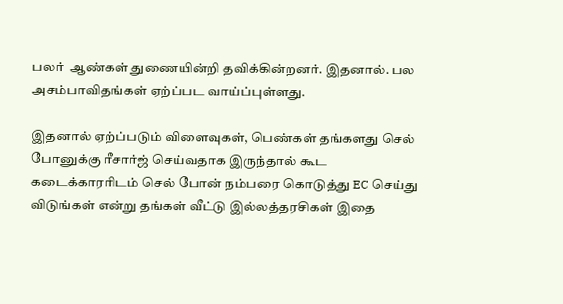பலர்  ஆண்கள் துணையின்றி தவிக்கின்றனர். இதனால். பல அசம்பாவிதங்கள் ஏற்ப்பட வாய்ப்புள்ளது.

இதனால் ஏற்ப்படும் விளைவுகள், பெண்கள் தங்களது செல் போனுக்கு ரீசார்ஜ் செய்வதாக இருந்தால் கூட  கடைக்காரரிடம் செல் போன் நம்பரை கொடுத்து EC செய்து விடுங்கள் என்று தங்கள் வீட்டு இல்லத்தரசிகள் இதை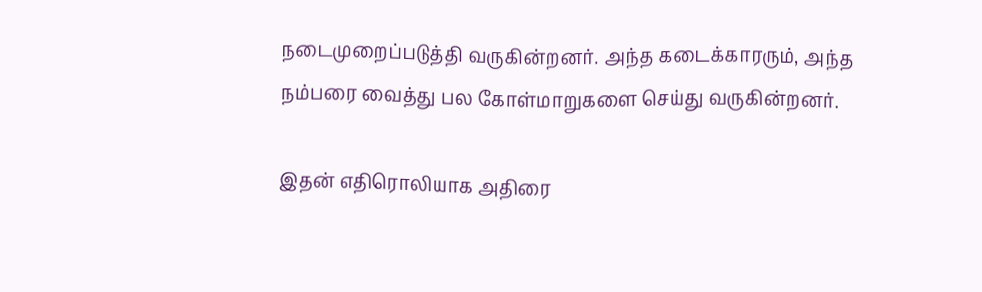நடைமுறைப்படுத்தி வருகின்றனர். அந்த கடைக்காரரும், அந்த நம்பரை வைத்து பல கோள்மாறுகளை செய்து வருகின்றனர்.

இதன் எதிரொலியாக அதிரை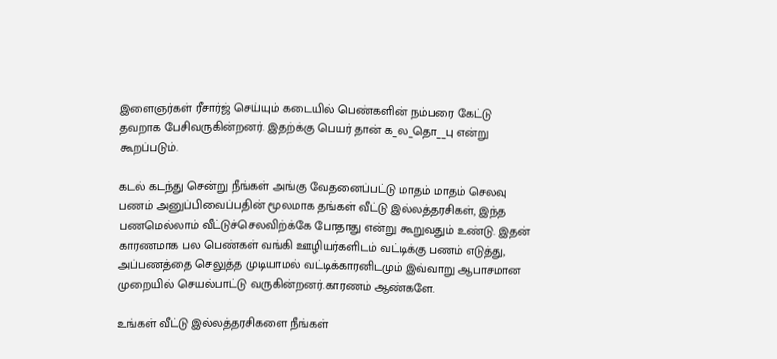இளைஞர்கள் ரீசார்ஜ் செய்யும் கடையில் பெண்களின் நம்பரை கேட்டு தவறாக பேசிவருகின்றனர். இதற்க்கு பெயர் தான் க_ல_தொ__பு என்று கூறப்படும்.

கடல் கடந்து சென்று நீங்கள் அங்கு வேதனைப்பட்டு மாதம் மாதம் செலவு பணம் அனுப்பிவைப்பதின் மூலமாக தங்கள் வீட்டு இல்லத்தரசிகள், இந்த பணமெல்லாம் வீட்டுச்செலவிற்க்கே போதாது என்று கூறுவதும் உண்டு. இதன் காரணமாக பல பெண்கள் வங்கி ஊழியர்களிடம் வட்டிக்கு பணம் எடுத்து, அப்பணத்தை செலுத்த முடியாமல் வட்டிக்காரனிடமும் இவ்வாறு ஆபாசமான முறையில் செயல்பாட்டு வருகின்றனர்.காரணம் ஆண்களே.

உங்கள் வீட்டு இல்லத்தரசிகளை நீங்கள்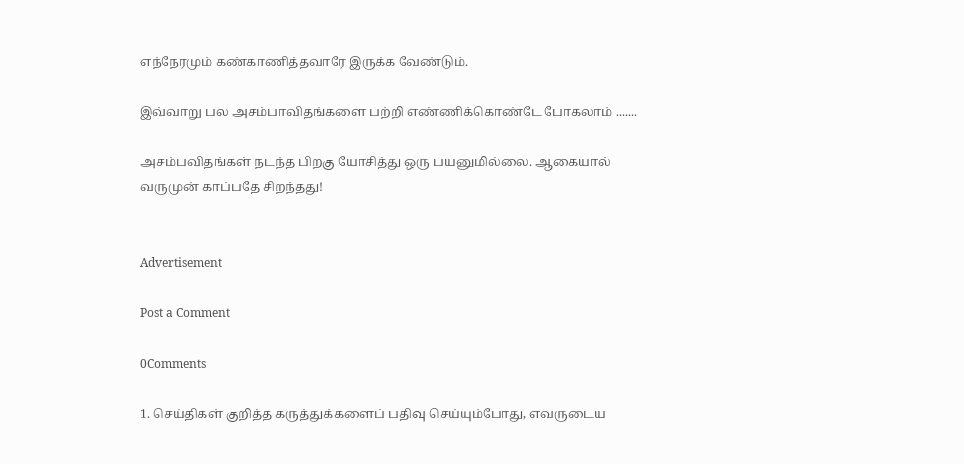எந்நேரமும் கண்காணித்தவாரே இருக்க வேண்டும்.

இவ்வாறு பல அசம்பாவிதங்களை பற்றி எண்ணிக்கொண்டே போகலாம் .......

அசம்பவிதங்கள் நடந்த பிறகு யோசித்து ஒரு பயனுமில்லை. ஆகையால்
வருமுன் காப்பதே சிறந்தது!


Advertisement

Post a Comment

0Comments

1. செய்திகள் குறித்த கருத்துக்களைப் பதிவு செய்யும்போது, எவருடைய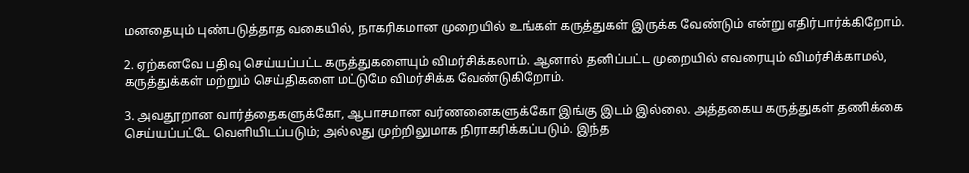மனதையும் புண்படுத்தாத வகையில், நாகரிகமான முறையில் உங்கள் கருத்துகள் இருக்க வேண்டும் என்று எதிர்பார்க்கிறோம்.

2. ஏற்கனவே பதிவு செய்யப்பட்ட கருத்துகளையும் விமர்சிக்கலாம். ஆனால் தனிப்பட்ட முறையில் எவரையும் விமர்சிக்காமல், கருத்துக்கள் மற்றும் செய்திகளை மட்டுமே விமர்சிக்க வேண்டுகிறோம்.

3. அவதூறான வார்த்தைகளுக்கோ, ஆபாசமான வர்ணனைகளுக்கோ இங்கு இடம் இல்லை. அத்தகைய கருத்துகள் தணிக்கை செய்யப்பட்டே வெளியிடப்படும்; அல்லது முற்றிலுமாக நிராகரிக்கப்படும். இந்த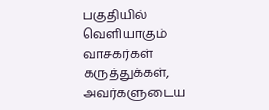பகுதியில் வெளியாகும் வாசகர்கள் கருத்துக்கள், அவர்களுடைய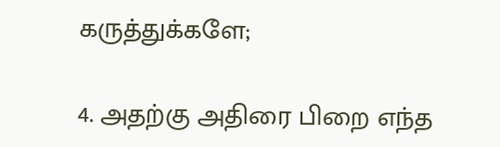கருத்துக்களே;

4. அதற்கு அதிரை பிறை எந்த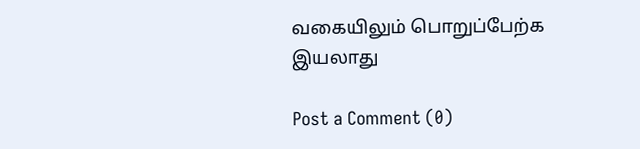வகையிலும் பொறுப்பேற்க இயலாது

Post a Comment (0)